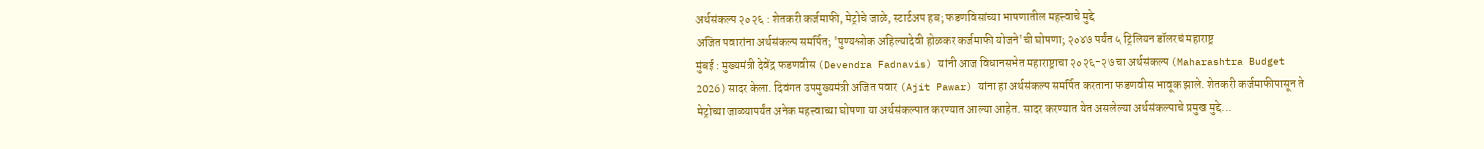अर्थसंकल्प २०२६ : शेतकरी कर्जमाफी, मेट्रोचे जाळे, स्टार्टअप हब; फडणविसांच्या भाषणातील महत्त्वाचे मुद्दे
अजित पवारांना अर्थसंकल्प समर्पित; 'पुण्यश्लोक अहिल्यादेवी होळकर कर्जमाफी योजने'ची घोषणा; २०४७ पर्यंत ५ ट्रिलियन डॉलरचं महाराष्ट्र
मुंबई : मुख्यमंत्री देवेंद्र फडणवीस (Devendra Fadnavis) यांनी आज विधानसभेत महाराष्ट्राचा २०२६-२७ चा अर्थसंकल्प (Maharashtra Budget 2026) सादर केला. दिवंगत उपमुख्यमंत्री अजित पवार (Ajit Pawar) यांना हा अर्थसंकल्प समर्पित करताना फडणवीस भावूक झाले. शेतकरी कर्जमाफीपासून ते मेट्रोच्या जाळ्यापर्यंत अनेक महत्त्वाच्या घोषणा या अर्थसंकल्पात करण्यात आल्या आहेत. सादर करण्यात येत असलेल्या अर्थसंकल्पाचे प्रमुख मुद्दे...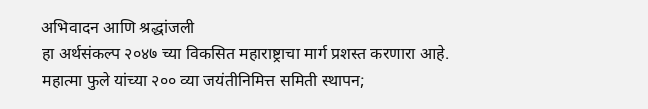अभिवादन आणि श्रद्धांजली
हा अर्थसंकल्प २०४७ च्या विकसित महाराष्ट्राचा मार्ग प्रशस्त करणारा आहे.
महात्मा फुले यांच्या २०० व्या जयंतीनिमित्त समिती स्थापन;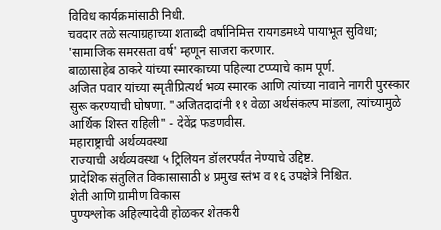विविध कार्यक्रमांसाठी निधी.
चवदार तळे सत्याग्रहाच्या शताब्दी वर्षानिमित्त रायगडमध्ये पायाभूत सुविधा; 'सामाजिक समरसता वर्ष' म्हणून साजरा करणार.
बाळासाहेब ठाकरे यांच्या स्मारकाच्या पहिल्या टप्प्याचे काम पूर्ण.
अजित पवार यांच्या स्मृतीप्रित्यर्थ भव्य स्मारक आणि त्यांच्या नावाने नागरी पुरस्कार सुरू करण्याची घोषणा. "अजितदादांनी ११ वेळा अर्थसंकल्प मांडला, त्यांच्यामुळे आर्थिक शिस्त राहिली" - देवेंद्र फडणवीस.
महाराष्ट्राची अर्थव्यवस्था
राज्याची अर्थव्यवस्था ५ ट्रिलियन डॉलरपर्यंत नेण्याचे उद्दिष्ट.
प्रादेशिक संतुलित विकासासाठी ४ प्रमुख स्तंभ व १६ उपक्षेत्रे निश्चित.
शेती आणि ग्रामीण विकास
पुण्यश्लोक अहिल्यादेवी होळकर शेतकरी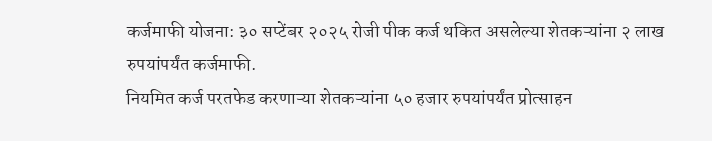कर्जमाफी योजना: ३० सप्टेंबर २०२५ रोजी पीक कर्ज थकित असलेल्या शेतकऱ्यांना २ लाख रुपयांपर्यंत कर्जमाफी.
नियमित कर्ज परतफेड करणाऱ्या शेतकऱ्यांना ५० हजार रुपयांपर्यंत प्रोत्साहन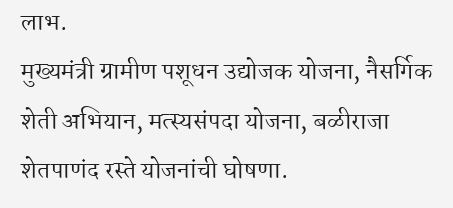लाभ.
मुख्यमंत्री ग्रामीण पशूधन उद्योजक योजना, नैसर्गिक शेती अभियान, मत्स्यसंपदा योजना, बळीराजा शेतपाणंद रस्ते योजनांची घोषणा.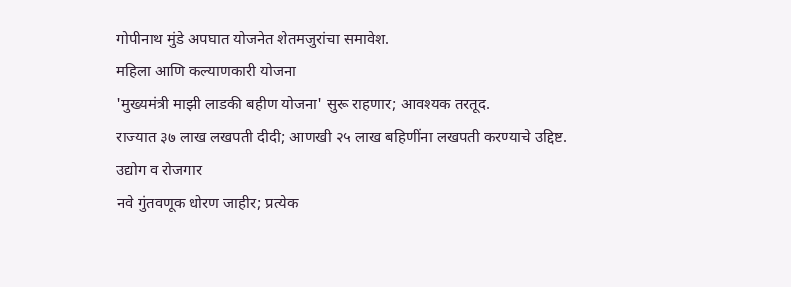गोपीनाथ मुंडे अपघात योजनेत शेतमजुरांचा समावेश.
महिला आणि कल्याणकारी योजना
'मुख्यमंत्री माझी लाडकी बहीण योजना' सुरू राहणार; आवश्यक तरतूद.
राज्यात ३७ लाख लखपती दीदी; आणखी २५ लाख बहिणींना लखपती करण्याचे उद्दिष्ट.
उद्योग व रोजगार
नवे गुंतवणूक धोरण जाहीर; प्रत्येक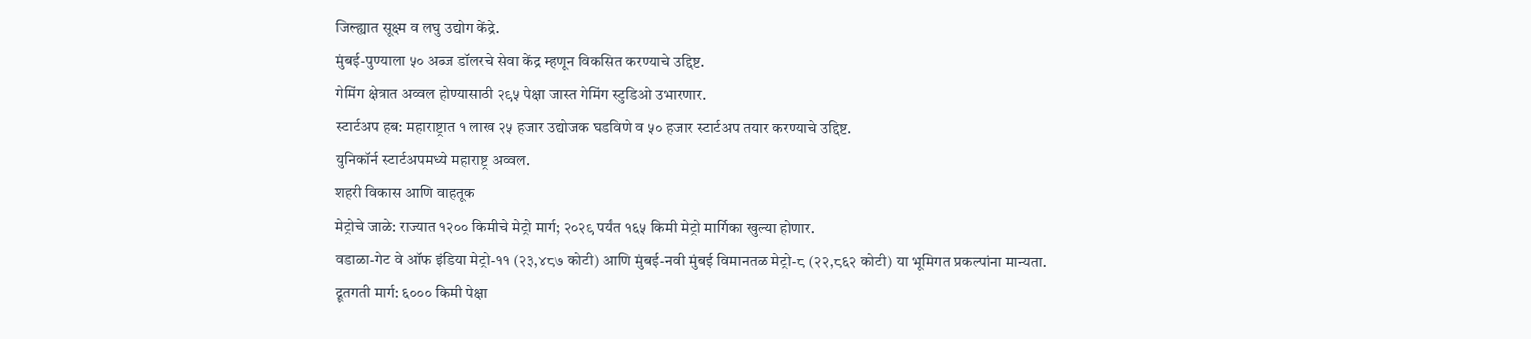जिल्ह्यात सूक्ष्म व लघु उद्योग केंद्रे.
मुंबई-पुण्याला ५० अब्ज डॉलरचे सेवा केंद्र म्हणून विकसित करण्याचे उद्दिष्ट.
गेमिंग क्षेत्रात अव्वल होण्यासाठी २९५ पेक्षा जास्त गेमिंग स्टुडिओ उभारणार.
स्टार्टअप हब: महाराष्ट्रात १ लाख २५ हजार उद्योजक घडविणे व ५० हजार स्टार्टअप तयार करण्याचे उद्दिष्ट.
युनिकॉर्न स्टार्टअपमध्ये महाराष्ट्र अव्वल.
शहरी विकास आणि वाहतूक
मेट्रोचे जाळे: राज्यात १२०० किमीचे मेट्रो मार्ग; २०२९ पर्यंत १६५ किमी मेट्रो मार्गिका खुल्या होणार.
वडाळा-गेट वे ऑफ इंडिया मेट्रो-११ (२३,४८७ कोटी) आणि मुंबई-नवी मुंबई विमानतळ मेट्रो-८ (२२,८६२ कोटी) या भूमिगत प्रकल्पांना मान्यता.
द्रूतगती मार्ग: ६००० किमी पेक्षा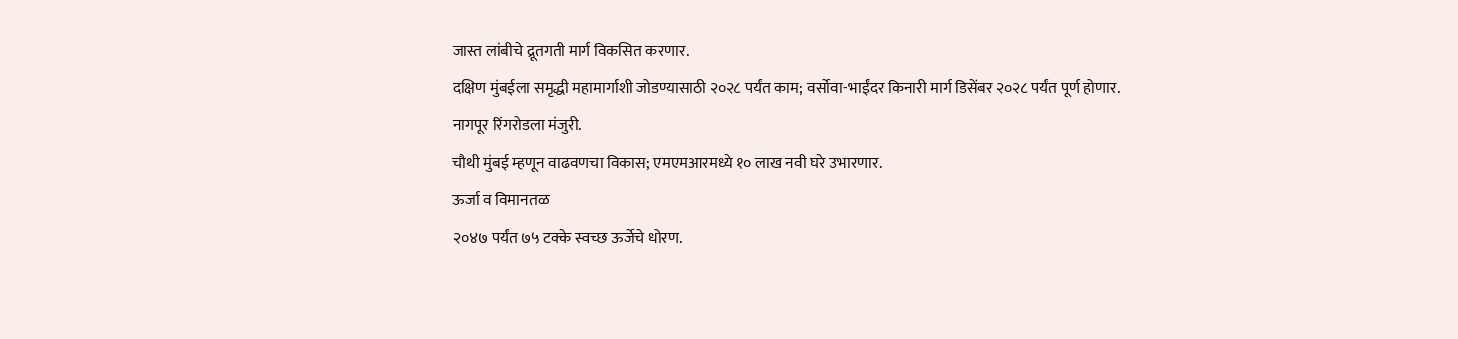जास्त लांबीचे द्रूतगती मार्ग विकसित करणार.
दक्षिण मुंबईला समृद्धी महामार्गाशी जोडण्यासाठी २०२८ पर्यंत काम; वर्सोवा-भाईंदर किनारी मार्ग डिसेंबर २०२८ पर्यंत पूर्ण होणार.
नागपूर रिंगरोडला मंजुरी.
चौथी मुंबई म्हणून वाढवणचा विकास; एमएमआरमध्ये १० लाख नवी घरे उभारणार.
ऊर्जा व विमानतळ
२०४७ पर्यंत ७५ टक्के स्वच्छ ऊर्जेचे धोरण.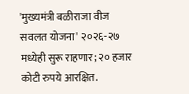'मुख्यमंत्री बळीराजा वीज सवलत योजना' २०२६-२७ मध्येही सुरू राहणार; २० हजार कोटी रुपये आरक्षित.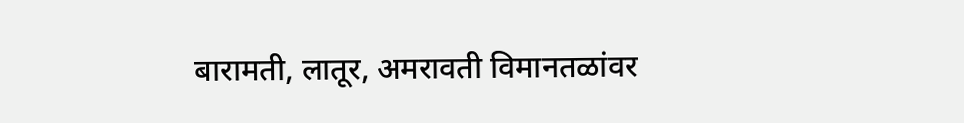बारामती, लातूर, अमरावती विमानतळांवर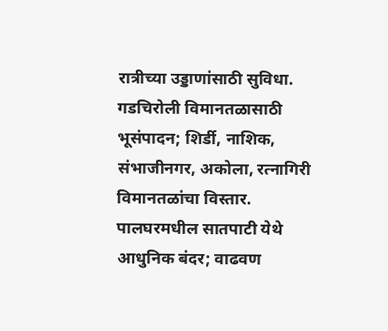रात्रीच्या उड्डाणांसाठी सुविधा.
गडचिरोली विमानतळासाठी भूसंपादन; शिर्डी, नाशिक, संभाजीनगर, अकोला, रत्नागिरी विमानतळांचा विस्तार.
पालघरमधील सातपाटी येथे आधुनिक बंदर; वाढवण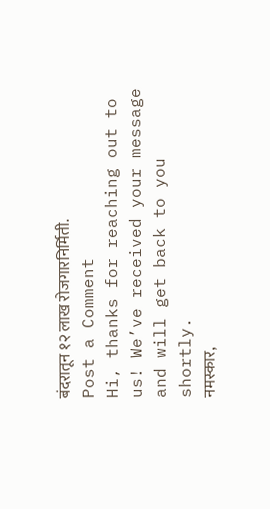बंदरातून १२ लाख रोजगारनिर्मिती.
Post a Comment
Hi, thanks for reaching out to us! We’ve received your message and will get back to you shortly.
नमस्कार,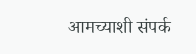आमच्याशी संपर्क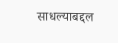साधल्याबद्दल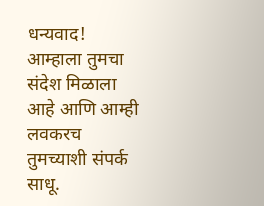धन्यवाद! आम्हाला तुमचा संदेश मिळाला आहे आणि आम्ही लवकरच तुमच्याशी संपर्क साधू.